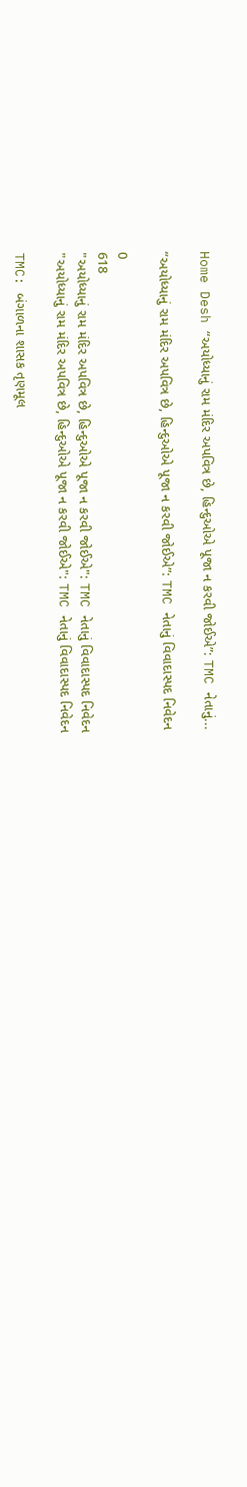Home Desh “અયોધ્યાનું રામ મંદિર અપવિત્ર છે, હિન્દુઓએ પૂજા ન કરવી જોઈએ”: TMC નેતાનું...

“અયોધ્યાનું રામ મંદિર અપવિત્ર છે, હિન્દુઓએ પૂજા ન કરવી જોઈએ”: TMC નેતાનું વિવાદાસ્પદ નિવેદન

0
618
"અયોધ્યાનું રામ મંદિર અપવિત્ર છે, હિન્દુઓએ પૂજા ન કરવી જોઈએ": TMC નેતાનું વિવાદાસ્પદ નિવેદન
"અયોધ્યાનું રામ મંદિર અપવિત્ર છે, હિન્દુઓએ પૂજા ન કરવી જોઈએ": TMC નેતાનું વિવાદાસ્પદ નિવેદન

TMC: બંગાળના શાસક તૃણમૂલ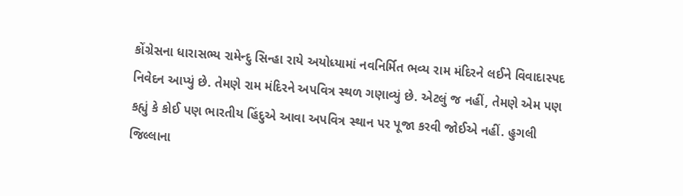કોંગ્રેસના ધારાસભ્ય રામેન્દુ સિન્હા રાયે અયોધ્યામાં નવનિર્મિત ભવ્ય રામ મંદિરને લઈને વિવાદાસ્પદ નિવેદન આપ્યું છે. તેમણે રામ મંદિરને અપવિત્ર સ્થળ ગણાવ્યું છે. એટલું જ નહીં, તેમણે એમ પણ કહ્યું કે કોઈ પણ ભારતીય હિંદુએ આવા અપવિત્ર સ્થાન પર પૂજા કરવી જોઈએ નહીં. હુગલી જિલ્લાના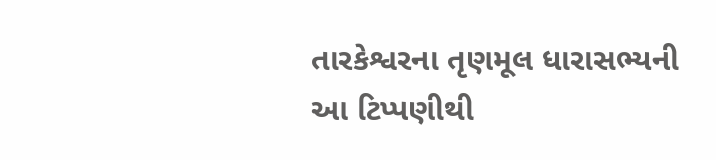તારકેશ્વરના તૃણમૂલ ધારાસભ્યની આ ટિપ્પણીથી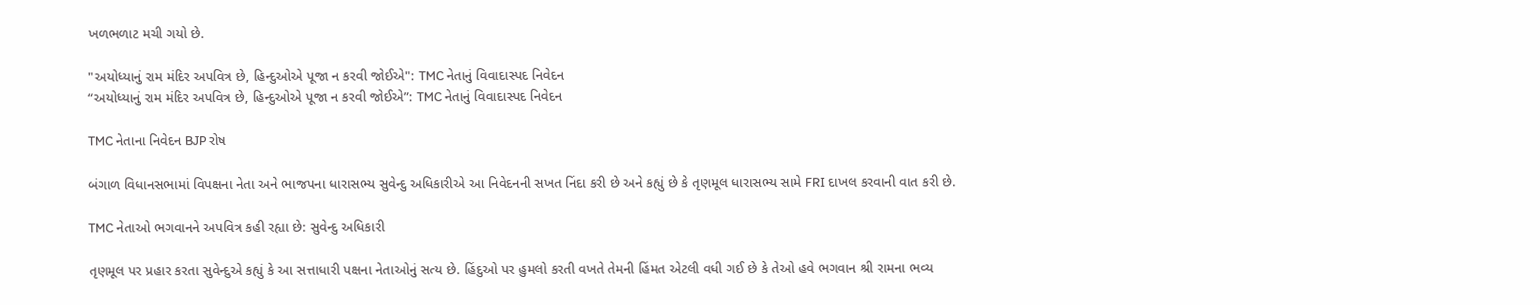ખળભળાટ મચી ગયો છે.

"અયોધ્યાનું રામ મંદિર અપવિત્ર છે, હિન્દુઓએ પૂજા ન કરવી જોઈએ": TMC નેતાનું વિવાદાસ્પદ નિવેદન
“અયોધ્યાનું રામ મંદિર અપવિત્ર છે, હિન્દુઓએ પૂજા ન કરવી જોઈએ”: TMC નેતાનું વિવાદાસ્પદ નિવેદન

TMC નેતાના નિવેદન BJP રોષ

બંગાળ વિધાનસભામાં વિપક્ષના નેતા અને ભાજપના ધારાસભ્ય સુવેન્દુ અધિકારીએ આ નિવેદનની સખત નિંદા કરી છે અને કહ્યું છે કે તૃણમૂલ ધારાસભ્ય સામે FRI દાખલ કરવાની વાત કરી છે.

TMC નેતાઓ ભગવાનને અપવિત્ર કહી રહ્યા છે: સુવેન્દુ અધિકારી

તૃણમૂલ પર પ્રહાર કરતા સુવેન્દુએ કહ્યું કે આ સત્તાધારી પક્ષના નેતાઓનું સત્ય છે. હિંદુઓ પર હુમલો કરતી વખતે તેમની હિંમત એટલી વધી ગઈ છે કે તેઓ હવે ભગવાન શ્રી રામના ભવ્ય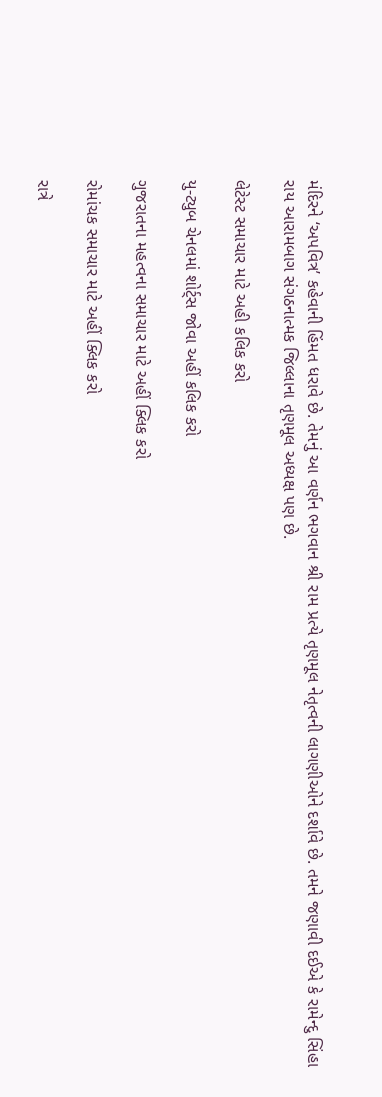મંદિરને ‘અપવિત્ર’ કહેવાની હિંમત ધરાવે છે. તેમનું આ વર્ણન ભગવાન શ્રી રામ પ્રત્યે તૃણમૂલ નેતૃત્વની લાગણીઓને દર્શાવે છે. તમને જણાવી દઈએ કે રામેન્દુ સિંહા રાય આરામબાગ સંગઠનાત્મક જિલ્લાના તૃણમૂલ અધ્યક્ષ પણ છે.

લેટેસ્ટ સમાચાર માટે અહી કલિક કરો

યુ-ટ્યુબ ચેનલમાં શોર્ટ્સ જોવા અહીં કલિક કરો

ગુજરાતના મહત્વના સમાચાર માટે અહીં ક્લિક કરો

રોમાંચક સમાચાર માટે અહીં ક્લિક કરો

રાત્રે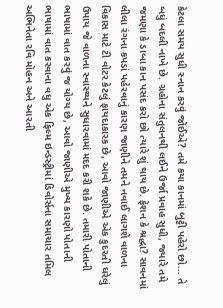કેટલા સમય સુધી સ્નાન કરવું જોઈએ? તમે કયા કાનમાં બુટ્ટી પહેરો છો… તે બધું બદલી નાખે છે. ગ્રહોના સંતુલનથી લઈને ઉર્જા પ્રવાહ સુધી, જ્યારે તમે જમણા કે ડાબા કાન પસંદ કરો છો ત્યારે શું થાય છે. ફેશન કે શ્રદ્ધા? સાવનમાં લીલા રંગના કપડાં પહેરવાનું કારણ જાણીને તમને નવાઈ લાગશે વાળના વિકાસ માટે ટી વોટર કેટલું ફાયદાકારક છે, આવો જાણીએ એક કુદરતી ઘરેલું ઉપાય જે વાળના સ્વાસ્થ્યને સુધારવામાં મદદ કરી શકે છે. તમારી પોતાની ભાષામાં વાત કરવું જ યોગ્ય છે, આવો જાણીએ મુખ્ય કારણો પોતાની ભાષામાં વાત કરવાના વધુ એક ફિલ્મ ઇન્ડસ્ટ્રીમાં ડિવોર્સના સમાચાર તમિલ અભિનેતા રવિ મોહન અને આરતી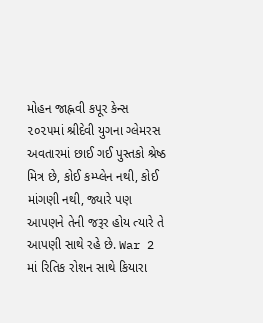મોહન જાહ્નવી કપૂર કેન્સ ૨૦૨૫માં શ્રીદેવી યુગના ગ્લેમરસ અવતારમાં છાઈ ગઈ પુસ્તકો શ્રેષ્ઠ મિત્ર છે, કોઈ કમ્પ્લેન નથી, કોઈ માંગણી નથી, જ્યારે પણ આપણને તેની જરૂર હોય ત્યારે તે આપણી સાથે રહે છે. War 2 માં રિતિક રોશન સાથે કિયારા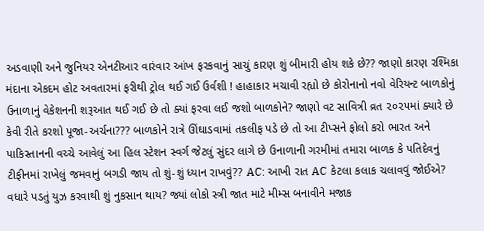અડવાણી અને જુનિયર એનટીઆર વારંવાર આંખ ફરકવાનું સાચું કારણ શું બીમારી હોય શકે છે?? જાણો કારણ રશ્મિકા મંદાના એકદમ હોટ અવતારમાં ફરીથી ટ્રોલ થઈ ગઈ ઉર્વશી ! હાહાકાર મચાવી રહ્યો છે કોરોનાનો નવો વેરિયન્ટ બાળકોનું ઉનાળાનું વેકેશનની શરૂઆત થઈ ગઈ છે તો ક્યાં ફરવા લઈ જશો બાળકોને? જાણો વટ સાવિત્રી વ્રત ૨૦૨૫માં ક્યારે છે કેવી રીતે કરશો પૂજા-અર્ચના??? બાળકોને રાત્રે ઊંઘાડવામાં તકલીફ પડે છે તો આ ટીપ્સને ફોલો કરો ભારત અને પાકિસ્તાનની વચ્ચે આવેલું આ હિલ સ્ટેશન સ્વર્ગ જેટલું સુંદર લાગે છે ઉનાળાની ગરમીમાં તમારા બાળક કે પતિદેવનું ટીફીનમાં રાખેલું જમવાનું બગડી જાય તો શું-શું ધ્યાન રાખવું?? AC: આખી રાત AC કેટલા કલાક ચલાવવું જોઈએ? વધારે પડતું યુઝ કરવાથી શું નુકસાન થાય? જ્યાં લોકો સ્ત્રી જાત માટે મીમ્સ બનાવીને મજાક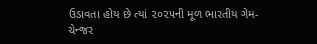ઉડાવતા હોય છે ત્યાં ૨૦૨૫ની મૂળ ભારતીય ગેમ-ચેન્જર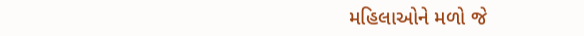મહિલાઓને મળો જે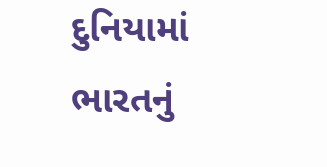દુનિયામાં ભારતનું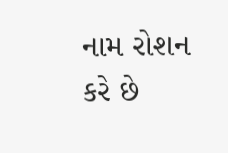નામ રોશન કરે છે